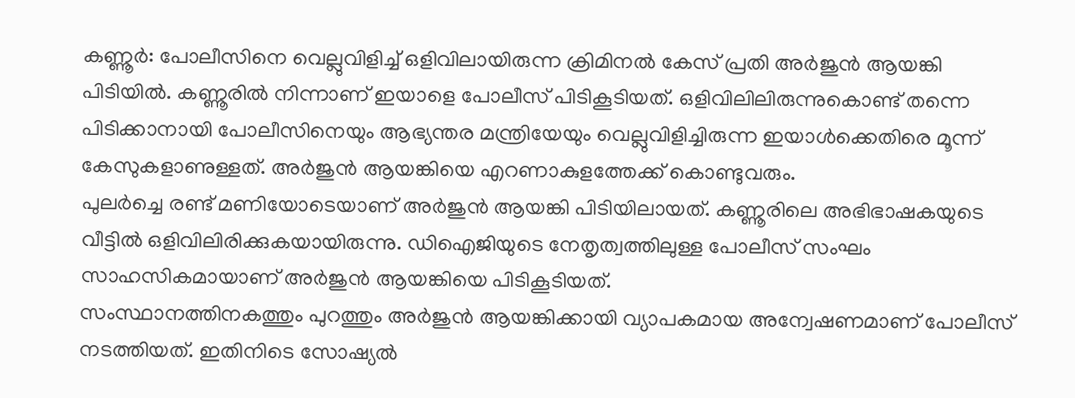കണ്ണൂർ: പോലീസിനെ വെല്ലുവിളിച്ച് ഒളിവിലായിരുന്ന ക്രിമിനൽ കേസ് പ്രതി അർജുൻ ആയങ്കി പിടിയിൽ. കണ്ണൂരിൽ നിന്നാണ് ഇയാളെ പോലീസ് പിടികൂടിയത്. ഒളിവിലിലിരുന്നുകൊണ്ട് തന്നെ പിടിക്കാനായി പോലീസിനെയും ആഭ്യന്തര മന്ത്രിയേയും വെല്ലുവിളിച്ചിരുന്ന ഇയാൾക്കെതിരെ മൂന്ന് കേസുകളാണുള്ളത്. അർജുൻ ആയങ്കിയെ എറണാകുളത്തേക്ക് കൊണ്ടുവരും.
പുലർച്ചെ രണ്ട് മണിയോടെയാണ് അർജുൻ ആയങ്കി പിടിയിലായത്. കണ്ണൂരിലെ അഭിഭാഷകയുടെ വീട്ടിൽ ഒളിവിലിരിക്കുകയായിരുന്നു. ഡിഐജിയുടെ നേതൃത്വത്തിലുള്ള പോലീസ് സംഘം സാഹസികമായാണ് അർജുൻ ആയങ്കിയെ പിടികൂടിയത്.
സംസ്ഥാനത്തിനകത്തും പുറത്തും അർജുൻ ആയങ്കിക്കായി വ്യാപകമായ അന്വേഷണമാണ് പോലീസ് നടത്തിയത്. ഇതിനിടെ സോഷ്യൽ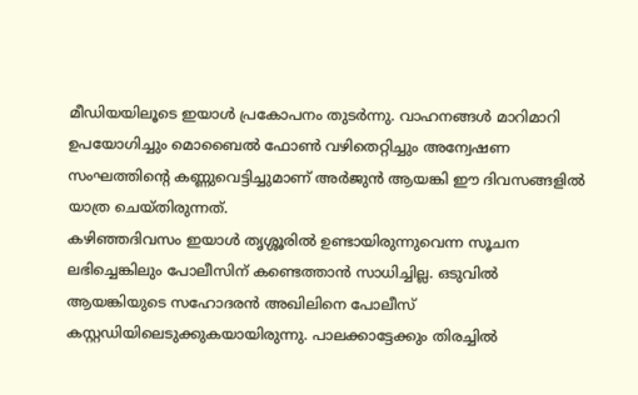മീഡിയയിലൂടെ ഇയാൾ പ്രകോപനം തുടർന്നു. വാഹനങ്ങൾ മാറിമാറി ഉപയോഗിച്ചും മൊബൈൽ ഫോൺ വഴിതെറ്റിച്ചും അന്വേഷണ സംഘത്തിന്റെ കണ്ണുവെട്ടിച്ചുമാണ് അർജുൻ ആയങ്കി ഈ ദിവസങ്ങളിൽ യാത്ര ചെയ്തിരുന്നത്.
കഴിഞ്ഞദിവസം ഇയാൾ തൃശ്ശൂരിൽ ഉണ്ടായിരുന്നുവെന്ന സൂചന ലഭിച്ചെങ്കിലും പോലീസിന് കണ്ടെത്താൻ സാധിച്ചില്ല. ഒടുവിൽ ആയങ്കിയുടെ സഹോദരൻ അഖിലിനെ പോലീസ് കസ്റ്റഡിയിലെടുക്കുകയായിരുന്നു. പാലക്കാട്ടേക്കും തിരച്ചിൽ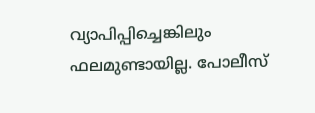വ്യാപിപ്പിച്ചെങ്കിലും ഫലമുണ്ടായില്ല. പോലീസ്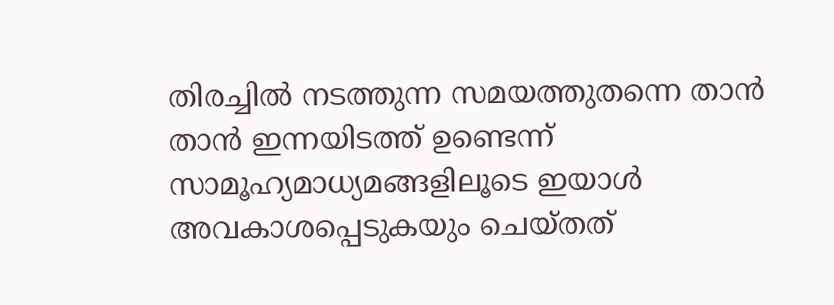തിരച്ചിൽ നടത്തുന്ന സമയത്തുതന്നെ താൻ താൻ ഇന്നയിടത്ത് ഉണ്ടെന്ന് സാമൂഹ്യമാധ്യമങ്ങളിലൂടെ ഇയാൾ അവകാശപ്പെടുകയും ചെയ്തത്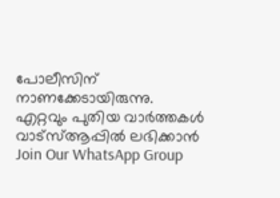പോലീസിന് നാണക്കേടായിരുന്നു.
എറ്റവും പുതിയ വാർത്തകൾ വാട്സ്ആപ്പിൽ ലഭിക്കാൻ
Join Our WhatsApp Group